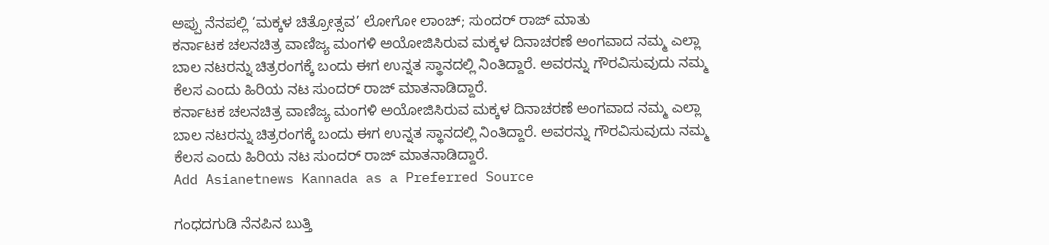ಅಪ್ಪು ನೆನಪಲ್ಲಿ ‘ಮಕ್ಕಳ ಚಿತ್ರೋತ್ಸವ’ ಲೋಗೋ ಲಾಂಚ್; ಸುಂದರ್ ರಾಜ್ ಮಾತು
ಕರ್ನಾಟಕ ಚಲನಚಿತ್ರ ವಾಣಿಜ್ಯ ಮಂಗಳಿ ಅಯೋಜಿಸಿರುವ ಮಕ್ಕಳ ದಿನಾಚರಣೆ ಅಂಗವಾದ ನಮ್ಮ ಎಲ್ಲಾ ಬಾಲ ನಟರನ್ನು ಚಿತ್ರರಂಗಕ್ಕೆ ಬಂದು ಈಗ ಉನ್ನತ ಸ್ಥಾನದಲ್ಲಿ ನಿಂತಿದ್ದಾರೆ. ಅವರನ್ನು ಗೌರವಿಸುವುದು ನಮ್ಮ ಕೆಲಸ ಎಂದು ಹಿರಿಯ ನಟ ಸುಂದರ್ ರಾಜ್ ಮಾತನಾಡಿದ್ದಾರೆ.
ಕರ್ನಾಟಕ ಚಲನಚಿತ್ರ ವಾಣಿಜ್ಯ ಮಂಗಳಿ ಅಯೋಜಿಸಿರುವ ಮಕ್ಕಳ ದಿನಾಚರಣೆ ಅಂಗವಾದ ನಮ್ಮ ಎಲ್ಲಾ ಬಾಲ ನಟರನ್ನು ಚಿತ್ರರಂಗಕ್ಕೆ ಬಂದು ಈಗ ಉನ್ನತ ಸ್ಥಾನದಲ್ಲಿ ನಿಂತಿದ್ದಾರೆ. ಅವರನ್ನು ಗೌರವಿಸುವುದು ನಮ್ಮ ಕೆಲಸ ಎಂದು ಹಿರಿಯ ನಟ ಸುಂದರ್ ರಾಜ್ ಮಾತನಾಡಿದ್ದಾರೆ.
Add Asianetnews Kannada as a Preferred Source

ಗಂಧದಗುಡಿ ನೆನಪಿನ ಬುತ್ತಿ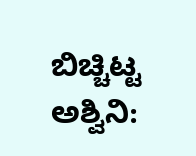ಬಿಚ್ಚಿಟ್ಟ ಅಶ್ವಿನಿ: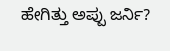ಹೇಗಿತ್ತು ಅಪ್ಪು ಜರ್ನಿ?